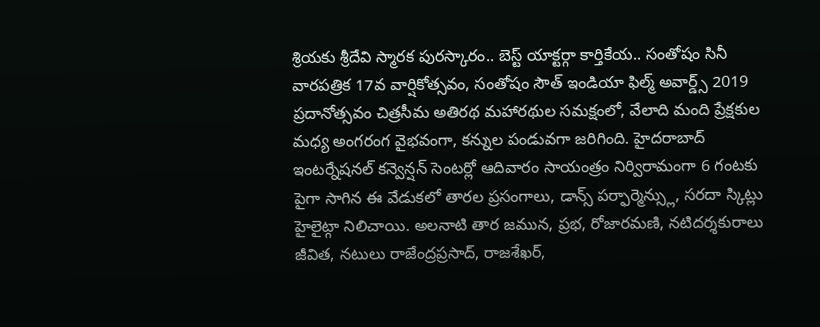శ్రియకు శ్రీదేవి స్మారక పురస్కారం.. బెస్ట్ యాక్టర్గా కార్తికేయ.. సంతోషం సినీ వారపత్రిక 17వ వార్షికోత్సవం, సంతోషం సౌత్ ఇండియా ఫిల్మ్ అవార్డ్స్ 2019 ప్రదానోత్సవం చిత్రసీమ అతిరథ మహారథుల సమక్షంలో, వేలాది మంది ప్రేక్షకుల మధ్య అంగరంగ వైభవంగా, కన్నుల పండువగా జరిగింది. హైదరాబాద్ ఇంటర్నేషనల్ కన్వెన్షన్ సెంటర్లో ఆదివారం సాయంత్రం నిర్విరామంగా 6 గంటకు పైగా సాగిన ఈ వేడుకలో తారల ప్రసంగాలు, డాన్స్ పర్ఫార్మెన్స్లు, సరదా స్కిట్లు హైలైట్గా నిలిచాయి. అలనాటి తార జమున, ప్రభ, రోజారమణి, నటిదర్శకురాలు జీవిత, నటులు రాజేంద్రప్రసాద్, రాజశేఖర్,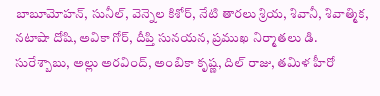బాబూమోహన్, సునీల్, వెన్నెల కిశోర్, నేటి తారలు శ్రియ, శివానీ, శివాత్మిక, నటాషా దోషి, అవికా గోర్, దీప్తి సునయన, ప్రముఖ నిర్మాతలు డి. సురేశ్బాబు, అల్లు అరవింద్, అంబికా కృష్ణ, దిల్ రాజు, తమిళ హీరో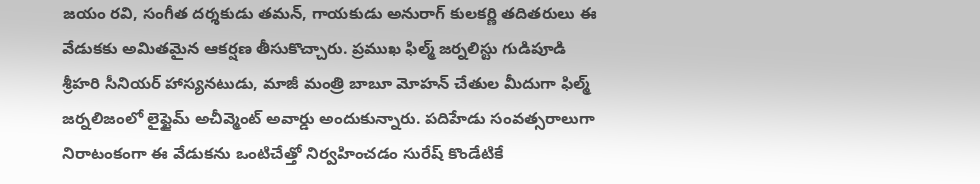జయం రవి, సంగీత దర్శకుడు తమన్, గాయకుడు అనురాగ్ కులకర్ణి తదితరులు ఈ వేడుకకు అమితమైన ఆకర్షణ తీసుకొచ్చారు. ప్రముఖ ఫిల్మ్ జర్నలిస్టు గుడిపూడి శ్రీహరి సీనియర్ హాస్యనటుడు, మాజీ మంత్రి బాబూ మోహన్ చేతుల మీదుగా ఫిల్మ్ జర్నలిజంలో లైఫ్టైమ్ అచీవ్మెంట్ అవార్డు అందుకున్నారు. పదిహేడు సంవత్సరాలుగా నిరాటంకంగా ఈ వేడుకను ఒంటిచేత్తో నిర్వహించడం సురేష్ కొండేటికే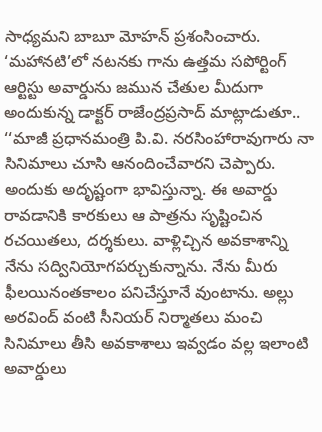సాధ్యమని బాబూ మోహన్ ప్రశంసించారు.
‘మహానటి’లో నటనకు గాను ఉత్తమ సపోర్టింగ్ ఆర్టిస్టు అవార్డును జమున చేతుల మీదుగా అందుకున్న డాక్టర్ రాజేంద్రప్రసాద్ మాట్లాడుతూ.. ‘‘మాజీ ప్రధానమంత్రి పి.వి. నరసింహారావుగారు నా సినిమాలు చూసి ఆనందించేవారని చెప్పారు. అందుకు అదృష్టంగా భావిస్తున్నా. ఈ అవార్డు రావడానికి కారకులు ఆ పాత్రను సృష్టించిన రచయితలు, దర్శకులు. వాళ్లిచ్చిన అవకాశాన్ని నేను సద్వినియోగపర్చుకున్నాను. నేను మీరు ఫీలయినంతకాలం పనిచేస్తూనే వుంటాను. అల్లు అరవింద్ వంటి సీనియర్ నిర్మాతలు మంచి సినిమాలు తీసి అవకాశాలు ఇవ్వడం వల్ల ఇలాంటి అవార్డులు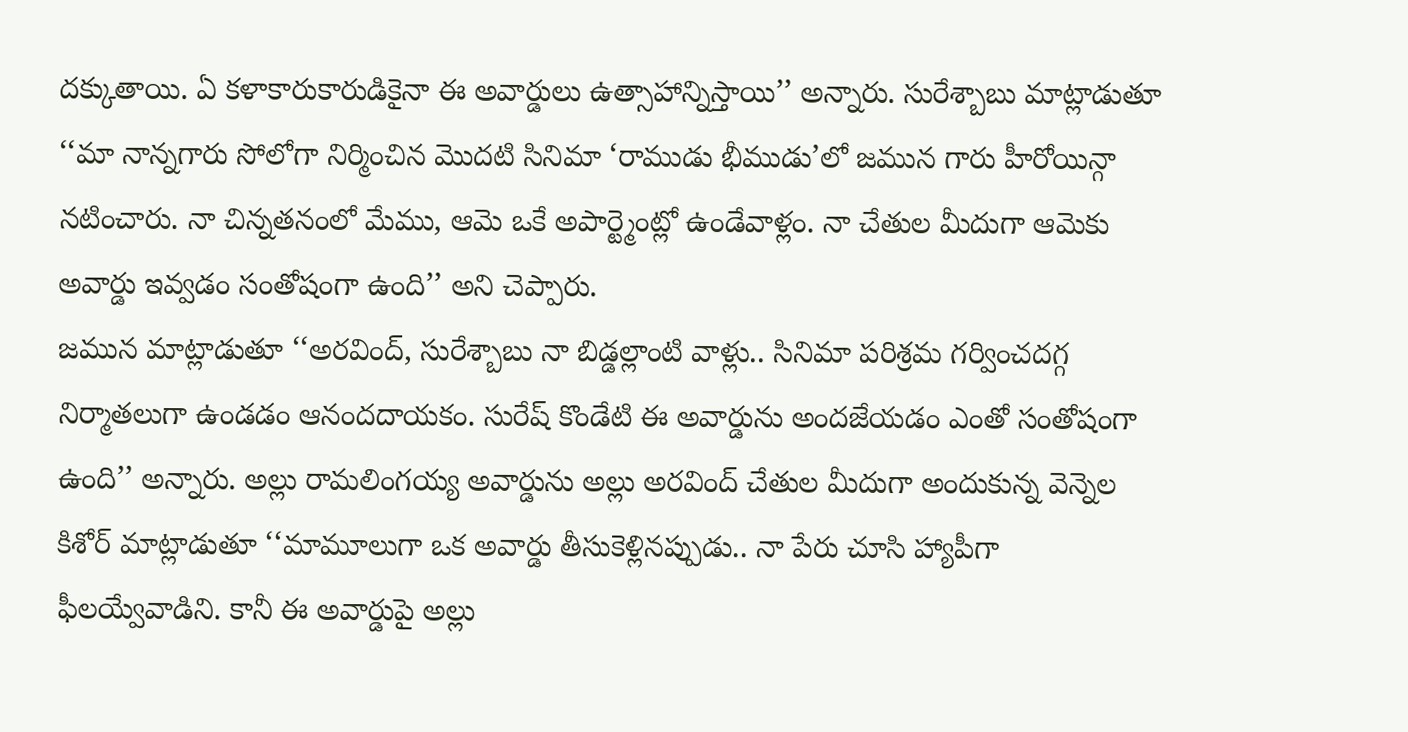దక్కుతాయి. ఏ కళాకారుకారుడికైనా ఈ అవార్డులు ఉత్సాహాన్నిస్తాయి’’ అన్నారు. సురేశ్బాబు మాట్లాడుతూ ‘‘మా నాన్నగారు సోలోగా నిర్మించిన మొదటి సినిమా ‘రాముడు భీముడు’లో జమున గారు హీరోయిన్గా నటించారు. నా చిన్నతనంలో మేము, ఆమె ఒకే అపార్ట్మెంట్లో ఉండేవాళ్లం. నా చేతుల మీదుగా ఆమెకు అవార్డు ఇవ్వడం సంతోషంగా ఉంది’’ అని చెప్పారు.
జమున మాట్లాడుతూ ‘‘అరవింద్, సురేశ్బాబు నా బిడ్డల్లాంటి వాళ్లు.. సినిమా పరిశ్రమ గర్వించదగ్గ నిర్మాతలుగా ఉండడం ఆనందదాయకం. సురేష్ కొండేటి ఈ అవార్డును అందజేయడం ఎంతో సంతోషంగా ఉంది’’ అన్నారు. అల్లు రామలింగయ్య అవార్డును అల్లు అరవింద్ చేతుల మీదుగా అందుకున్న వెన్నెల కిశోర్ మాట్లాడుతూ ‘‘మామూలుగా ఒక అవార్డు తీసుకెళ్లినప్పుడు.. నా పేరు చూసి హ్యాపీగా ఫీలయ్వేవాడిని. కానీ ఈ అవార్డుపై అల్లు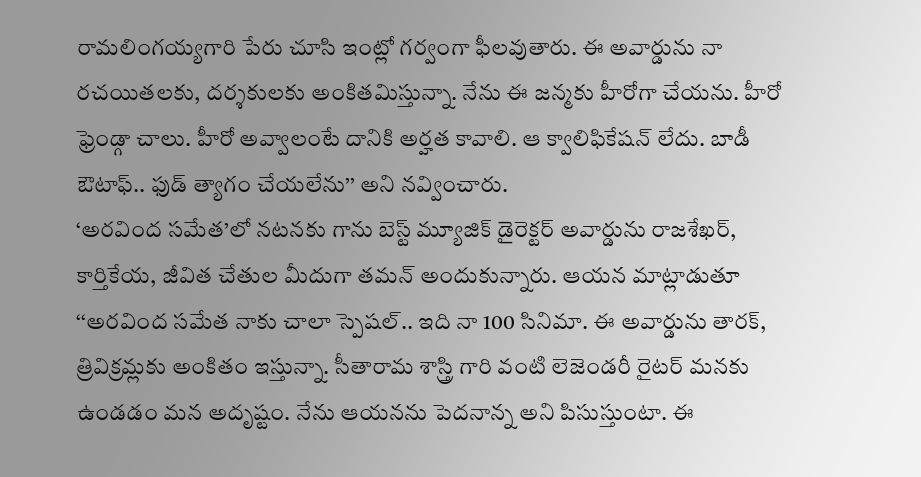రామలింగయ్యగారి పేరు చూసి ఇంట్లో గర్వంగా ఫీలవుతారు. ఈ అవార్డును నా రచయితలకు, దర్శకులకు అంకితమిస్తున్నా. నేను ఈ జన్మకు హీరోగా చేయను. హీరో ఫ్రెండ్గా చాలు. హీరో అవ్వాలంటే దానికి అర్హత కావాలి. ఆ క్వాలిఫికేషన్ లేదు. బాడీ ఔటాఫ్.. ఫుడ్ త్యాగం చేయలేను’’ అని నవ్వించారు.
‘అరవింద సమేత’లో నటనకు గాను బెస్ట్ మ్యూజిక్ డైరెక్టర్ అవార్డును రాజశేఖర్, కార్తికేయ, జీవిత చేతుల మీదుగా తమన్ అందుకున్నారు. ఆయన మాట్లాడుతూ ‘‘అరవింద సమేత నాకు చాలా స్పెషల్.. ఇది నా 100 సినిమా. ఈ అవార్డును తారక్, త్రివిక్రమ్లకు అంకితం ఇస్తున్నా. సీతారామ శాస్త్రి గారి వంటి లెజెండరీ రైటర్ మనకు ఉండడం మన అదృష్టం. నేను ఆయనను పెదనాన్న అని పిసుస్తుంటా. ఈ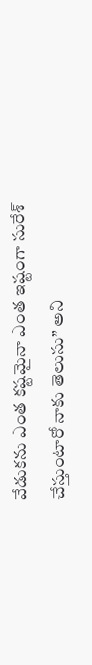వేడుకను ఎంత కష్టమైనా ఎంత ఇష్టంగా సురేశ్ చేస్తుంటారో నాకు తెలుసు’’ అని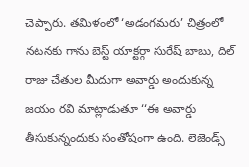చెప్పారు. తమిళంలో ‘అడంగమరు’ చిత్రంలో నటనకు గాను బెస్ట్ యాక్టర్గా సురేష్ బాబు, దిల్ రాజు చేతుల మీదుగా అవార్డు అందుకున్న జయం రవి మాట్లాడుతూ ‘‘ఈ అవార్డు తీసుకున్నందుకు సంతోషంగా ఉంది. లెజెండ్స్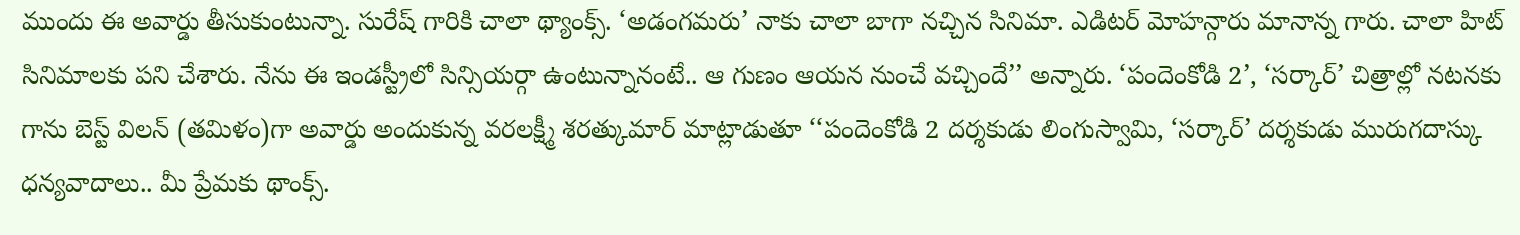ముందు ఈ అవార్డు తీసుకుంటున్నా. సురేష్ గారికి చాలా థ్యాంక్స్. ‘అడంగమరు’ నాకు చాలా బాగా నచ్చిన సినిమా. ఎడిటర్ మోహన్గారు మానాన్న గారు. చాలా హిట్ సినిమాలకు పని చేశారు. నేను ఈ ఇండస్ట్రీలో సిన్సియర్గా ఉంటున్నానంటే.. ఆ గుణం ఆయన నుంచే వచ్చిందే’’ అన్నారు. ‘పందెంకోడి 2’, ‘సర్కార్’ చిత్రాల్లో నటనకు గాను బెస్ట్ విలన్ (తమిళం)గా అవార్డు అందుకున్న వరలక్ష్మీ శరత్కుమార్ మాట్లాడుతూ ‘‘పందెంకోడి 2 దర్శకుడు లింగుస్వామి, ‘సర్కార్’ దర్శకుడు మురుగదాస్కు ధన్యవాదాలు.. మీ ప్రేమకు థాంక్స్.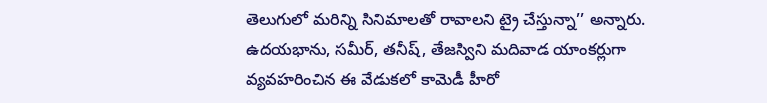తెలుగులో మరిన్ని సినిమాలతో రావాలని ట్రై చేస్తున్నా’’ అన్నారు.
ఉదయభాను, సమీర్, తనీష్, తేజస్విని మదివాడ యాంకర్లుగా వ్యవహరించిన ఈ వేడుకలో కామెడీ హీరో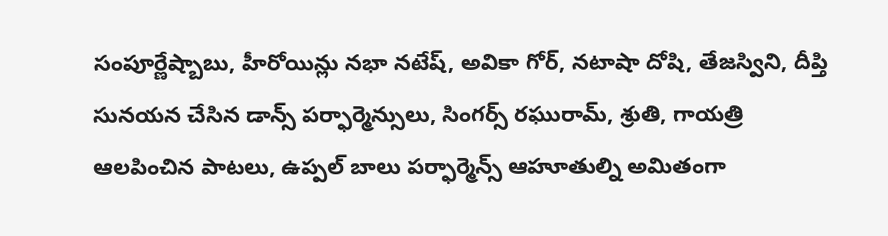సంపూర్ణేష్బాబు, హీరోయిన్లు నభా నటేష్, అవికా గోర్, నటాషా దోషి, తేజస్విని, దీప్తి సునయన చేసిన డాన్స్ పర్ఫార్మెన్సులు, సింగర్స్ రఘురామ్, శ్రుతి, గాయత్రి ఆలపించిన పాటలు, ఉప్పల్ బాలు పర్ఫార్మెన్స్ ఆహూతుల్ని అమితంగా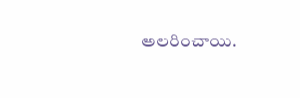అలరించాయి.